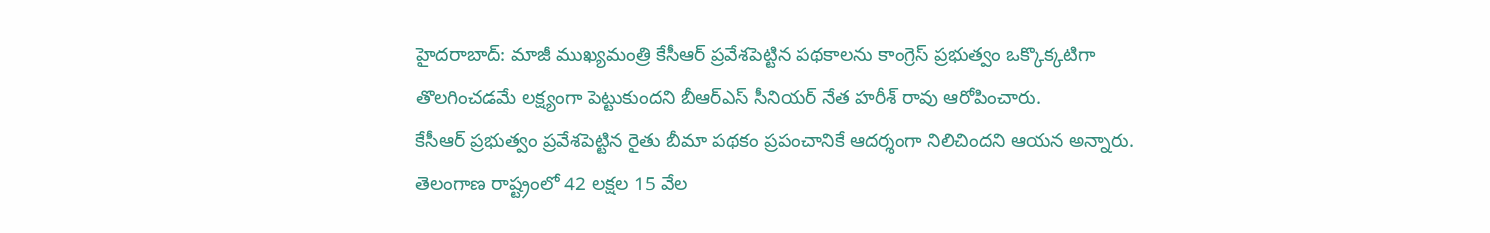హైదరాబాద్: మాజీ ముఖ్యమంత్రి కేసీఆర్ ప్రవేశపెట్టిన పథకాలను కాంగ్రెస్ ప్రభుత్వం ఒక్కొక్కటిగా తొలగించడమే లక్ష్యంగా పెట్టుకుందని బీఆర్ఎస్ సీనియర్ నేత హరీశ్ రావు ఆరోపించారు.
కేసీఆర్ ప్రభుత్వం ప్రవేశపెట్టిన రైతు బీమా పథకం ప్రపంచానికే ఆదర్శంగా నిలిచిందని ఆయన అన్నారు. తెలంగాణ రాష్ట్రంలో 42 లక్షల 15 వేల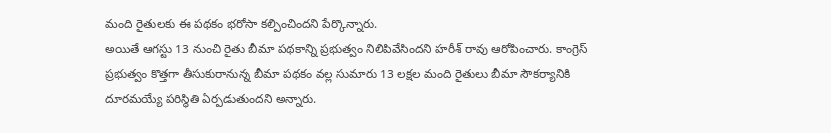మంది రైతులకు ఈ పథకం భరోసా కల్పించిందని పేర్కొన్నారు.
అయితే ఆగస్టు 13 నుంచి రైతు బీమా పథకాన్ని ప్రభుత్వం నిలిపివేసిందని హరీశ్ రావు ఆరోపించారు. కాంగ్రెస్ ప్రభుత్వం కొత్తగా తీసుకురానున్న బీమా పథకం వల్ల సుమారు 13 లక్షల మంది రైతులు బీమా సౌకర్యానికి దూరమయ్యే పరిస్థితి ఏర్పడుతుందని అన్నారు.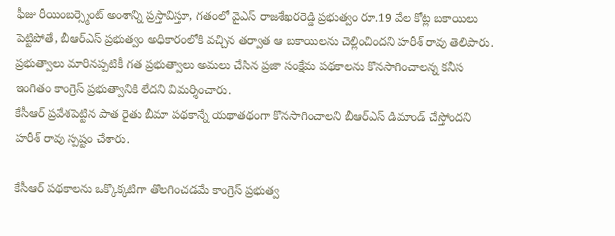ఫీజు రీయింబర్స్మెంట్ అంశాన్ని ప్రస్తావిస్తూ, గతంలో వైఎస్ రాజశేఖరరెడ్డి ప్రభుత్వం రూ.19 వేల కోట్ల బకాయిలు పెట్టిపోతే, బీఆర్ఎస్ ప్రభుత్వం అధికారంలోకి వచ్చిన తర్వాత ఆ బకాయిలను చెల్లించిందని హరీశ్ రావు తెలిపారు.
ప్రభుత్వాలు మారినప్పటికీ గత ప్రభుత్వాలు అమలు చేసిన ప్రజా సంక్షేమ పథకాలను కొనసాగించాలన్న కనీస ఇంగితం కాంగ్రెస్ ప్రభుత్వానికి లేదని విమర్శించారు.
కేసీఆర్ ప్రవేశపెట్టిన పాత రైతు బీమా పథకాన్నే యథాతథంగా కొనసాగించాలని బీఆర్ఎస్ డిమాండ్ చేస్తోందని హరీశ్ రావు స్పష్టం చేశారు.

కేసీఆర్ పథకాలను ఒక్కొక్కటిగా తొలగించడమే కాంగ్రెస్ ప్రభుత్వ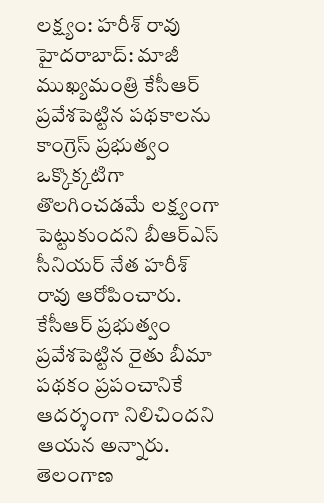లక్ష్యం: హరీశ్ రావు
హైదరాబాద్: మాజీ ముఖ్యమంత్రి కేసీఆర్ ప్రవేశపెట్టిన పథకాలను కాంగ్రెస్ ప్రభుత్వం ఒక్కొక్కటిగా తొలగించడమే లక్ష్యంగా పెట్టుకుందని బీఆర్ఎస్ సీనియర్ నేత హరీశ్ రావు ఆరోపించారు. కేసీఆర్ ప్రభుత్వం ప్రవేశపెట్టిన రైతు బీమా పథకం ప్రపంచానికే ఆదర్శంగా నిలిచిందని ఆయన అన్నారు. తెలంగాణ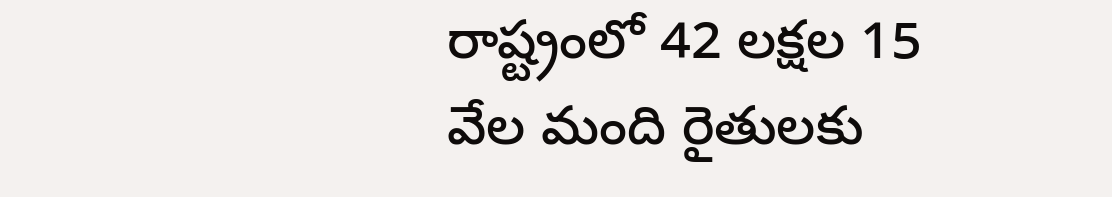రాష్ట్రంలో 42 లక్షల 15 వేల మంది రైతులకు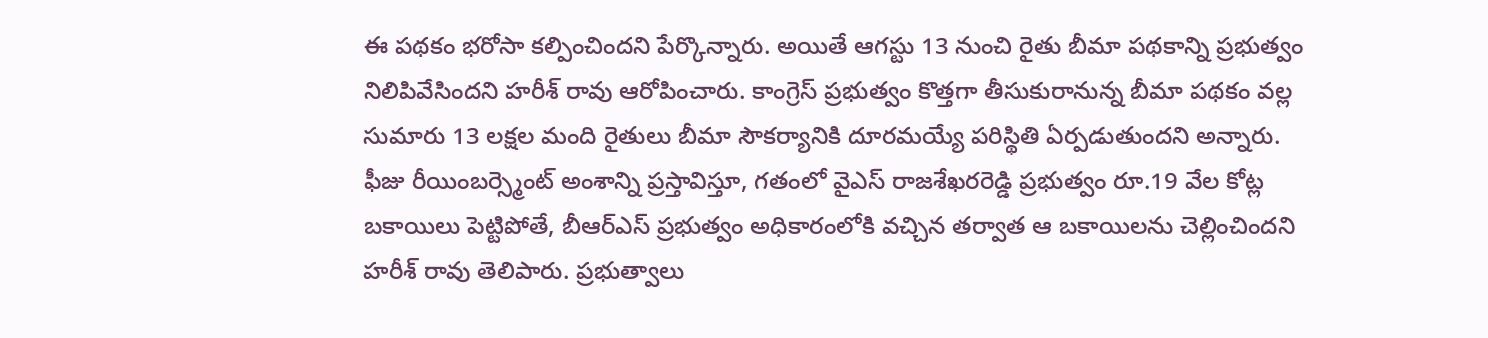ఈ పథకం భరోసా కల్పించిందని పేర్కొన్నారు. అయితే ఆగస్టు 13 నుంచి రైతు బీమా పథకాన్ని ప్రభుత్వం నిలిపివేసిందని హరీశ్ రావు ఆరోపించారు. కాంగ్రెస్ ప్రభుత్వం కొత్తగా తీసుకురానున్న బీమా పథకం వల్ల సుమారు 13 లక్షల మంది రైతులు బీమా సౌకర్యానికి దూరమయ్యే పరిస్థితి ఏర్పడుతుందని అన్నారు. ఫీజు రీయింబర్స్మెంట్ అంశాన్ని ప్రస్తావిస్తూ, గతంలో వైఎస్ రాజశేఖరరెడ్డి ప్రభుత్వం రూ.19 వేల కోట్ల బకాయిలు పెట్టిపోతే, బీఆర్ఎస్ ప్రభుత్వం అధికారంలోకి వచ్చిన తర్వాత ఆ బకాయిలను చెల్లించిందని హరీశ్ రావు తెలిపారు. ప్రభుత్వాలు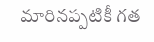మారినప్పటికీ గత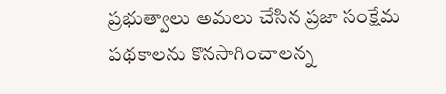ప్రభుత్వాలు అమలు చేసిన ప్రజా సంక్షేమ పథకాలను కొనసాగించాలన్న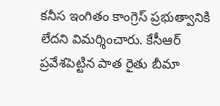కనీస ఇంగితం కాంగ్రెస్ ప్రభుత్వానికి లేదని విమర్శించారు. కేసీఆర్ ప్రవేశపెట్టిన పాత రైతు బీమా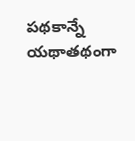పథకాన్నే యథాతథంగా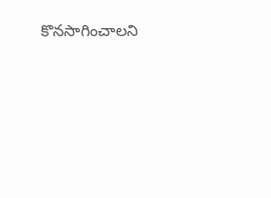కొనసాగించాలని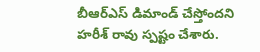బీఆర్ఎస్ డిమాండ్ చేస్తోందని హరీశ్ రావు స్పష్టం చేశారు.